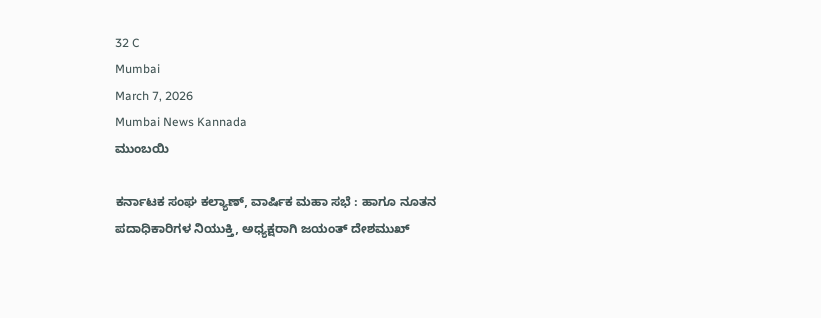32 C
Mumbai
March 7, 2026
Mumbai News Kannada
ಮುಂಬಯಿ

ಕರ್ನಾಟಕ ಸಂಘ ಕಲ್ಯಾಣ್, ವಾರ್ಷಿಕ ಮಹಾ ಸಭೆ : ಹಾಗೂ ನೂತನ ಪದಾಧಿಕಾರಿಗಳ ನಿಯುಕ್ತಿ, ಅಧ್ಯಕ್ಷರಾಗಿ ಜಯಂತ್ ದೇಶಮುಖ್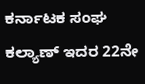ಕರ್ನಾಟಕ ಸಂಘ ಕಲ್ಯಾಣ್ ಇದರ 22ನೇ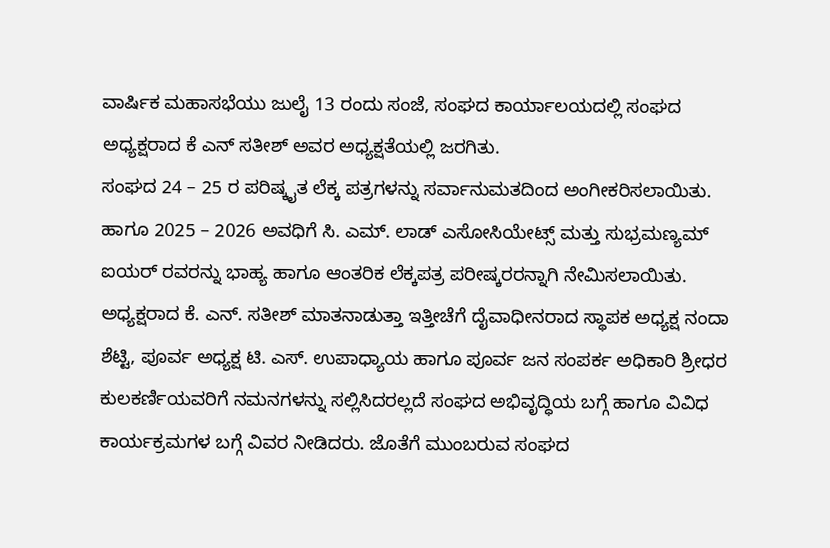ವಾರ್ಷಿಕ ಮಹಾಸಭೆಯು ಜುಲೈ 13 ರಂದು ಸಂಜೆ, ಸಂಘದ ಕಾರ್ಯಾಲಯದಲ್ಲಿ ಸಂಘದ ಅಧ್ಯಕ್ಷರಾದ ಕೆ ಎನ್ ಸತೀಶ್ ಅವರ ಅಧ್ಯಕ್ಷತೆಯಲ್ಲಿ ಜರಗಿತು.
ಸಂಘದ 24 – 25 ರ ಪರಿಷ್ಕೖತ ಲೆಕ್ಕ ಪತ್ರಗಳನ್ನು ಸರ್ವಾನುಮತದಿಂದ ಅಂಗೀಕರಿಸಲಾಯಿತು. ಹಾಗೂ 2025 – 2026 ಅವಧಿಗೆ ಸಿ. ಎಮ್. ಲಾಡ್ ಎಸೋಸಿಯೇಟ್ಸ್ ಮತ್ತು ಸುಭ್ರಮಣ್ಯಮ್ ಐಯರ್ ರವರನ್ನು ಭಾಹ್ಯ ಹಾಗೂ ಆಂತರಿಕ ಲೆಕ್ಕಪತ್ರ ಪರೀಷ್ಕರರನ್ನಾಗಿ ನೇಮಿಸಲಾಯಿತು.
ಅಧ್ಯಕ್ಷರಾದ ಕೆ. ಎನ್. ಸತೀಶ್ ಮಾತನಾಡುತ್ತಾ ಇತ್ತೀಚೆಗೆ ದೈವಾಧೀನರಾದ ಸ್ಥಾಪಕ ಅಧ್ಯಕ್ಷ ನಂದಾ ಶೆಟ್ಟಿ, ಪೂರ್ವ ಅಧ್ಯಕ್ಷ ಟಿ. ಎಸ್. ಉಪಾಧ್ಯಾಯ ಹಾಗೂ ಪೂರ್ವ ಜನ ಸಂಪರ್ಕ ಅಧಿಕಾರಿ ಶ್ರೀಧರ ಕುಲಕರ್ಣಿಯವರಿಗೆ ನಮನಗಳನ್ನು ಸಲ್ಲಿಸಿದರಲ್ಲದೆ ಸಂಘದ ಅಭಿವೃದ್ಧಿಯ ಬಗ್ಗೆ ಹಾಗೂ ವಿವಿಧ ಕಾರ್ಯಕ್ರಮಗಳ ಬಗ್ಗೆ ವಿವರ ನೀಡಿದರು. ಜೊತೆಗೆ ಮುಂಬರುವ ಸಂಘದ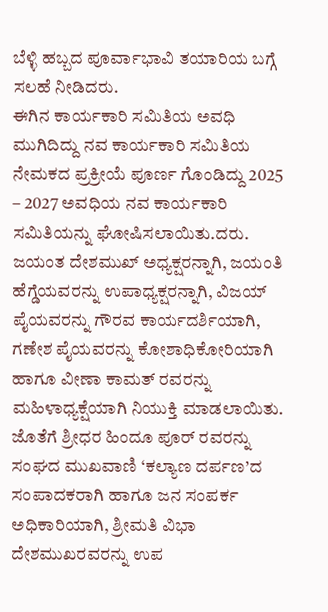ಬೆಳ್ಳಿ ಹಬ್ಬದ ಪೂರ್ವಾಭಾವಿ ತಯಾರಿಯ ಬಗ್ಗೆ ಸಲಹೆ ನೀಡಿದರು.
ಈಗಿನ ಕಾರ್ಯಕಾರಿ ಸಮಿತಿಯ ಅವಧಿ ಮುಗಿದಿದ್ದು ನವ ಕಾರ್ಯಕಾರಿ ಸಮಿತಿಯ ನೇಮಕದ ಪ್ರಕ್ರೀಯೆ ಪೂರ್ಣ ಗೊಂಡಿದ್ದು 2025 – 2027 ಅವಧಿಯ ನವ ಕಾರ್ಯಕಾರಿ ಸಮಿತಿಯನ್ನು ಘೋಷಿಸಲಾಯಿತು.ದರು. ಜಯಂತ ದೇಶಮುಖ್ ಅಧ್ಯಕ್ಷರನ್ನಾಗಿ, ಜಯಂತಿ ಹೆಗ್ಡೆಯವರನ್ನು ಉಪಾಧ್ಯಕ್ಷರನ್ನಾಗಿ, ವಿಜಯ್ ಪೈಯವರನ್ನು ಗೌರವ ಕಾರ್ಯದರ್ಶಿಯಾಗಿ, ಗಣೇಶ ಪೈಯವರನ್ನು ಕೋಶಾಧಿಕೋರಿಯಾಗಿ ಹಾಗೂ ವೀಣಾ ಕಾಮತ್ ರವರನ್ನು ಮಹಿಳಾಧ್ಯಕ್ಷೆಯಾಗಿ ನಿಯುಕ್ತಿ ಮಾಡಲಾಯಿತು. ಜೊತೆಗೆ ಶ್ರೀಧರ ಹಿಂದೂ ಪೂರ್ ರವರನ್ನು ಸಂಘದ ಮುಖವಾಣಿ ‘ಕಲ್ಯಾಣ ದರ್ಪಣ’ದ ಸಂಪಾದಕರಾಗಿ ಹಾಗೂ ಜನ ಸಂಪರ್ಕ ಅಧಿಕಾರಿಯಾಗಿ, ಶ್ರೀಮತಿ ವಿಭಾ ದೇಶಮುಖರವರನ್ನು ಉಪ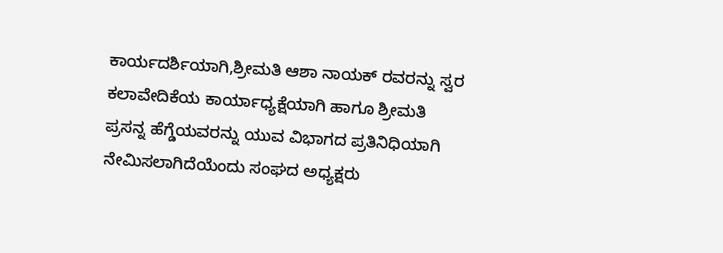ಕಾರ್ಯದರ್ಶಿಯಾಗಿ,ಶ್ರೀಮತಿ ಆಶಾ ನಾಯಕ್ ರವರನ್ನು ಸ್ವರ ಕಲಾವೇದಿಕೆಯ ಕಾರ್ಯಾಧ್ಯಕ್ಷೆಯಾಗಿ ಹಾಗೂ ಶ್ರೀಮತಿ ಪ್ರಸನ್ನ ಹೆಗ್ಡೆಯವರನ್ನು ಯುವ ವಿಭಾಗದ ಪ್ರತಿನಿಧಿಯಾಗಿ ನೇಮಿಸಲಾಗಿದೆಯೆಂದು ಸಂಘದ ಅಧ್ಯಕ್ಷರು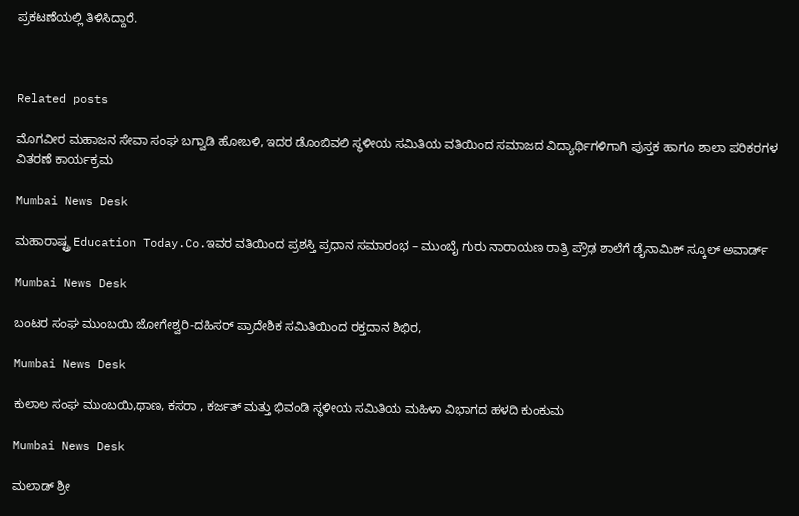ಪ್ರಕಟಣೆಯಲ್ಲಿ ತಿಳಿಸಿದ್ದಾರೆ.



Related posts

ಮೊಗವೀರ ಮಹಾಜನ ಸೇವಾ ಸಂಘ ಬಗ್ವಾಡಿ ಹೋಬಳಿ, ಇದರ ಡೊಂಬಿವಲಿ ಸ್ಥಳೀಯ ಸಮಿತಿಯ ವತಿಯಿಂದ ಸಮಾಜದ ವಿದ್ಯಾರ್ಥಿಗಳಿಗಾಗಿ ಪುಸ್ತಕ ಹಾಗೂ ಶಾಲಾ ಪರಿಕರಗಳ ವಿತರಣೆ ಕಾರ್ಯಕ್ರಮ

Mumbai News Desk

ಮಹಾರಾಷ್ಟ್ರ Education Today.Co.ಇವರ ವತಿಯಿಂದ ಪ್ರಶಸ್ತಿ ಪ್ರಧಾನ ಸಮಾರಂಭ – ಮುಂಬೈ ಗುರು ನಾರಾಯಣ ರಾತ್ರಿ ಪ್ರೌಢ ಶಾಲೆಗೆ ಡೈನಾಮಿಕ್ ಸ್ಕೂಲ್ ಅವಾರ್ಡ್

Mumbai News Desk

ಬಂಟರ ಸಂಘ ಮುಂಬಯಿ ಜೋಗೇಶ್ವರಿ-ದಹಿಸರ್ ಪ್ರಾದೇಶಿಕ ಸಮಿತಿಯಿಂದ ರಕ್ತದಾನ ಶಿಭಿರ,

Mumbai News Desk

ಕುಲಾಲ ಸಂಘ ಮುಂಬಯಿ,ಥಾಣ, ಕಸರಾ , ಕರ್ಜತ್ ಮತ್ತು ಭಿವಂಡಿ ಸ್ಥಳೀಯ ಸಮಿತಿಯ ಮಹಿಳಾ ವಿಭಾಗದ ಹಳದಿ ಕುಂಕುಮ

Mumbai News Desk

ಮಲಾಡ್ ಶ್ರೀ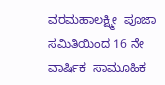ವರಮಹಾಲಕ್ಷ್ಮೀ  ಪೂಜಾ ಸಮಿತಿಯಿಂದ 16 ನೇ ವಾರ್ಷಿಕ  ಸಾಮೂಹಿಕ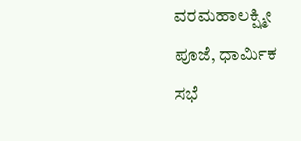ವರಮಹಾಲಕ್ಷ್ಮೀ ಪೂಜೆ, ಧಾರ್ಮಿಕ ಸಭೆ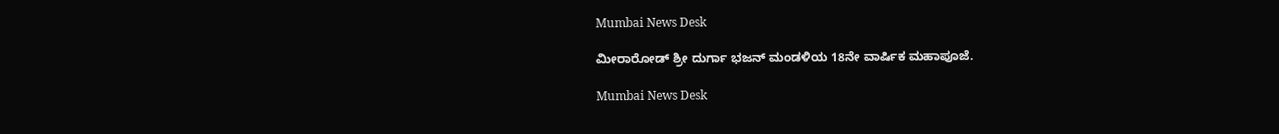Mumbai News Desk

ಮೀರಾರೋಡ್ ಶ್ರೀ ದುರ್ಗಾ ಭಜನ್ ಮಂಡಳಿಯ 18ನೇ ವಾರ್ಷಿಕ ಮಹಾಪೂಜೆ.

Mumbai News Desk